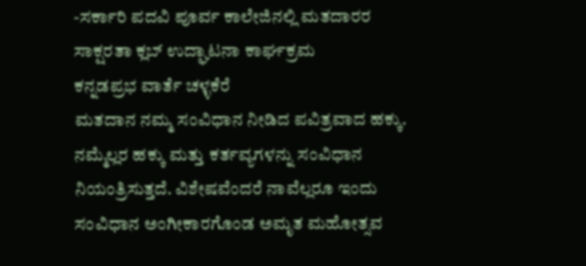-ಸರ್ಕಾರಿ ಪದವಿ ಪೂರ್ವ ಕಾಲೇಜಿನಲ್ಲಿ ಮತದಾರರ ಸಾಕ್ಷರತಾ ಕ್ಲಬ್ ಉದ್ಘಾಟನಾ ಕಾರ್ಘಕ್ರಮ
ಕನ್ನಡಪ್ರಭ ವಾರ್ತೆ ಚಳ್ಳಕೆರೆ
ಮತದಾನ ನಮ್ಮ ಸಂವಿಧಾನ ನೀಡಿದ ಪವಿತ್ರವಾದ ಹಕ್ಕು. ನಮ್ಮೆಲ್ಲರ ಹಕ್ಕು ಮತ್ತು ಕರ್ತವ್ಯಗಳನ್ನು ಸಂವಿಧಾನ ನಿಯಂತ್ರಿಸುತ್ತದೆ. ವಿಶೇಷವೆಂದರೆ ನಾವೆಲ್ಲರೂ ಇಂದು ಸಂವಿಧಾನ ಅಂಗೀಕಾರಗೊಂಡ ಅಮೃತ ಮಹೋತ್ಸವ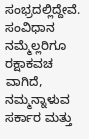ಸಂಭ್ರದಲ್ಲಿದ್ದೇವೆ. ಸಂವಿಧಾನ ನಮ್ಮೆಲ್ಲರಿಗೂ ರಕ್ಷಾಕವಚ ವಾಗಿದೆ, ನಮ್ಮನ್ನಾಳುವ ಸರ್ಕಾರ ಮತ್ತು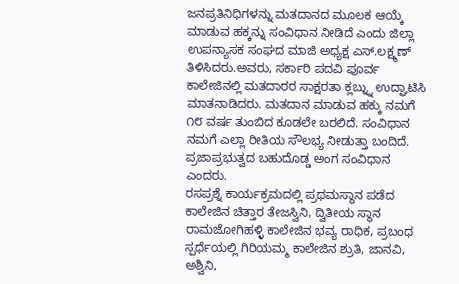ಜನಪ್ರತಿನಿಧಿಗಳನ್ನು ಮತದಾನದ ಮೂಲಕ ಆಯ್ಕೆ ಮಾಡುವ ಹಕ್ಕನ್ನು ಸಂವಿಧಾನ ನೀಡಿದೆ ಎಂದು ಜಿಲ್ಲಾ ಉಪನ್ಯಾಸಕ ಸಂಘದ ಮಾಜಿ ಅಧ್ಯಕ್ಷ ಎಸ್.ಲಕ್ಷ್ಮಣ್ ತಿಳಿಸಿದರು.ಅವರು, ಸರ್ಕಾರಿ ಪದವಿ ಪೂರ್ವ ಕಾಲೇಜಿನಲ್ಲಿ ಮತದಾರರ ಸಾಕ್ಷರತಾ ಕ್ಲಬ್ನ್ನು ಉದ್ಘಾಟಿಸಿ ಮಾತನಾಡಿದರು. ಮತದಾನ ಮಾಡುವ ಹಕ್ಕು ನಮಗೆ ೧೮ ವರ್ಷ ತುಂಬಿದ ಕೂಡಲೇ ಬರಲಿದೆ. ಸಂವಿಧಾನ ನಮಗೆ ಎಲ್ಲಾ ರೀತಿಯ ಸೌಲಭ್ಯ ನೀಡುತ್ತಾ ಬಂದಿದೆ. ಪ್ರಜಾಪ್ರಭುತ್ವದ ಬಹುದೊಡ್ಡ ಅಂಗ ಸಂವಿಧಾನ ಎಂದರು.
ರಸಪ್ರಶ್ನೆ ಕಾರ್ಯಕ್ರಮದಲ್ಲಿ ಪ್ರಥಮಸ್ಥಾನ ಪಡೆದ ಕಾಲೇಜಿನ ಚಿತ್ತಾರ ತೇಜಸ್ವಿನಿ, ದ್ವಿತೀಯ ಸ್ಥಾನ ರಾಮಜೋಗಿಹಳ್ಳಿ ಕಾಲೇಜಿನ ಭವ್ಯ ರಾಧಿಕ, ಪ್ರಬಂಧ ಸ್ಪರ್ಧೆಯಲ್ಲಿ ಗಿರಿಯಮ್ಮ ಕಾಲೇಜಿನ ಶ್ರುತಿ, ಜಾನವಿ, ಅಶ್ವಿನಿ,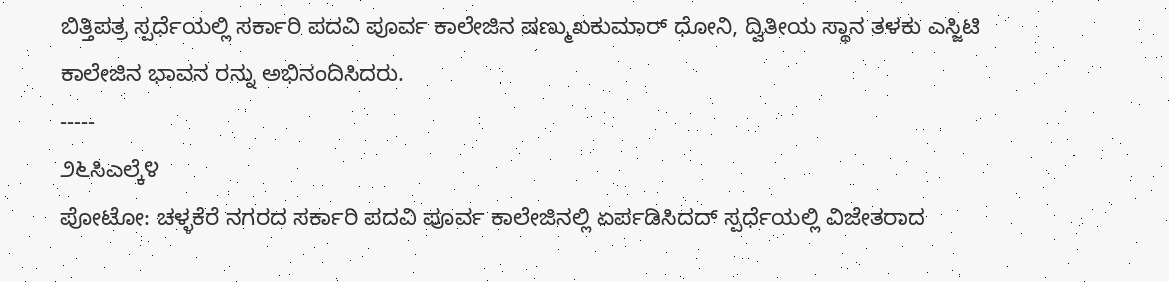ಬಿತ್ತಿಪತ್ರ ಸ್ಪರ್ಧೆಯಲ್ಲಿ ಸರ್ಕಾರಿ ಪದವಿ ಪೂರ್ವ ಕಾಲೇಜಿನ ಷಣ್ಮುಖಕುಮಾರ್ ಧೋನಿ, ದ್ವಿತೀಯ ಸ್ಥಾನ ತಳಕು ಎಸ್ಜಿಟಿ ಕಾಲೇಜಿನ ಭಾವನ ರನ್ನು ಅಭಿನಂದಿಸಿದರು.
-----
೨೬ಸಿಎಲ್ಕೆ೪
ಪೋಟೋ: ಚಳ್ಳಕೆರೆ ನಗರದ ಸರ್ಕಾರಿ ಪದವಿ ಪೂರ್ವ ಕಾಲೇಜಿನಲ್ಲಿ ಏರ್ಪಡಿಸಿದದ್ ಸ್ಪರ್ಧೆಯಲ್ಲಿ ವಿಜೇತರಾದ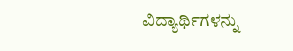ವಿದ್ಯಾರ್ಥಿಗಳನ್ನು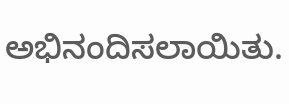ಅಭಿನಂದಿಸಲಾಯಿತು.